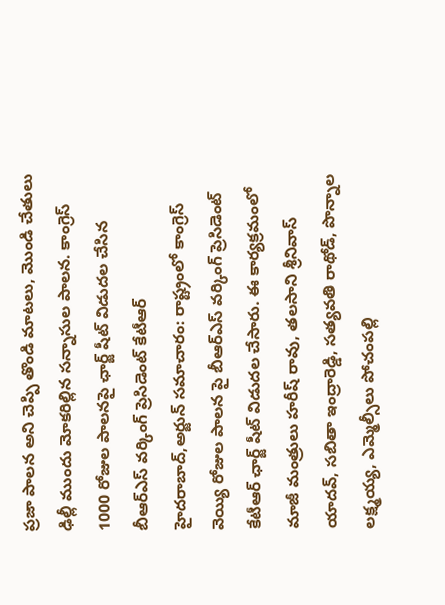ప్రజా పాలన అని చెప్పి తొండి మాటలు, మొండి చేతులు ఢిల్లీ ముందు మోకరిల్లిన సన్నాసుల పాలన. కాంగ్రెస్ 1000 రోజుల పాలనపై ఛార్జ్ షీట్ విడుదల చేసిన బీఆర్ఎస్ వర్కింగ్ ప్రెసిడెంట్ కేటీఆర్
హైదరాబాద్,అర్జున్ సమాచారం: రాష్ట్రంలో కాంగ్రెస్ వెయ్యి రోజుల పాలన పై బీఆర్ఎస్ వర్కింగ్ ప్రెసిడెంట్ కేటీఆర్ ఛార్జ్ షీట్ విడుదల చేసారు. ఈ కార్యక్రమంలో మాజీ మంత్రులు హరీష్ రావు, తలసాని శ్రీనివాస్ యాదవ్, సబితా ఇంద్రారెడ్డి, సత్యవతి రాథోడ్, పొన్నాల లక్ష్మయ్య, ఎమ్మెల్సీలు పోచంపల్లి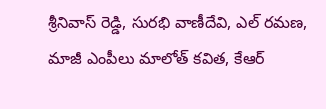శ్రీనివాస్ రెడ్డి, సురభి వాణీదేవి, ఎల్ రమణ, మాజీ ఎంపీలు మాలోత్ కవిత, కేఆర్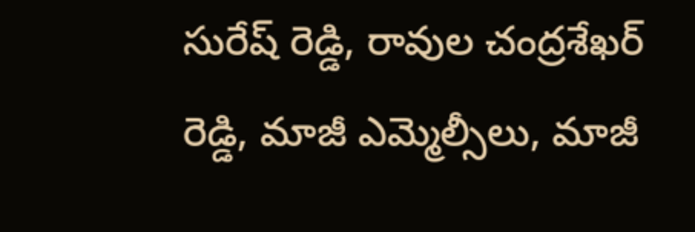సురేష్ రెడ్డి, రావుల చంద్రశేఖర్ రెడ్డి, మాజీ ఎమ్మెల్సీలు, మాజీ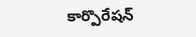కార్పొరేషన్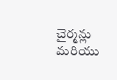చైర్మన్లు మరియు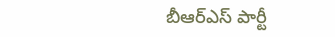బీఆర్ఎస్ పార్టీ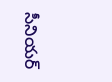సీనియర్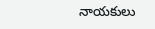నాయకులు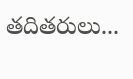తదితరులు...